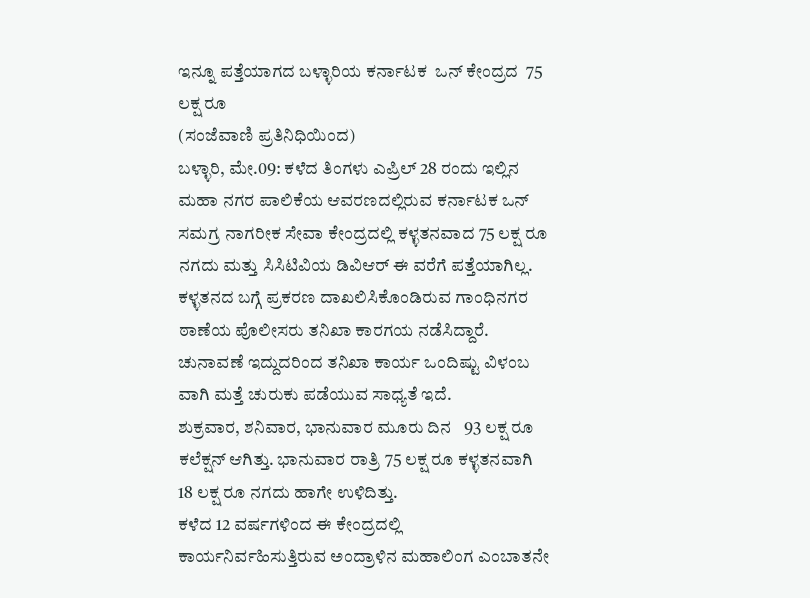ಇನ್ನೂ ಪತ್ತೆಯಾಗದ ಬಳ್ಳಾರಿಯ ಕರ್ನಾಟಕ  ಒನ್ ಕೇಂದ್ರದ  75 ಲಕ್ಷ ರೂ
(ಸಂಜೆವಾಣಿ ಪ್ರತಿನಿಧಿಯಿಂದ)
ಬಳ್ಳಾರಿ, ಮೇ.09: ಕಳೆದ ತಿಂಗಳು ಎಪ್ರಿಲ್ 28 ರಂದು ಇಲ್ಲಿನ ಮಹಾ ನಗರ ಪಾಲಿಕೆಯ ಆವರಣದಲ್ಲಿರುವ ಕರ್ನಾಟಕ ಒನ್  ಸಮಗ್ರ ನಾಗರೀಕ ಸೇವಾ ಕೇಂದ್ರದಲ್ಲಿ ಕಳ್ಳತನವಾದ 75 ಲಕ್ಷ ರೂ ನಗದು ಮತ್ತು ಸಿಸಿಟಿವಿಯ ಡಿವಿಆರ್ ಈ ವರೆಗೆ ಪತ್ತೆಯಾಗಿಲ್ಲ.
ಕಳ್ಳತನದ ಬಗ್ಗೆ ಪ್ರಕರಣ ದಾಖಲಿಸಿಕೊಂಡಿರುವ ಗಾಂಧಿನಗರ ಠಾಣೆಯ ಪೊಲೀಸರು ತನಿಖಾ ಕಾರಗಯ ನಡೆಸಿದ್ದಾರೆ. ಚುನಾವಣೆ ಇದ್ದುದರಿಂದ ತನಿಖಾ ಕಾರ್ಯ ಒಂದಿಷ್ಟು ವಿಳಂಬ ವಾಗಿ ಮತ್ತೆ ಚುರುಕು ಪಡೆಯುವ ಸಾಧ್ಯತೆ ಇದೆ.
ಶುಕ್ರವಾರ, ಶನಿವಾರ, ಭಾನುವಾರ ಮೂರು ದಿನ   93 ಲಕ್ಷ ರೂ ಕಲೆಕ್ಷನ್ ಆಗಿತ್ತು. ಭಾನುವಾರ ರಾತ್ರಿ 75 ಲಕ್ಷ ರೂ ಕಳ್ಳತನವಾಗಿ 18 ಲಕ್ಷ ರೂ ನಗದು ಹಾಗೇ ಉಳಿದಿತ್ತು.
ಕಳೆದ 12 ವರ್ಷಗಳಿಂದ ಈ ಕೇಂದ್ರದಲ್ಲಿ ಕಾರ್ಯನಿರ್ವಹಿಸುತ್ತಿರುವ ಅಂದ್ರಾಳಿನ ಮಹಾಲಿಂಗ ಎಂಬಾತನೇ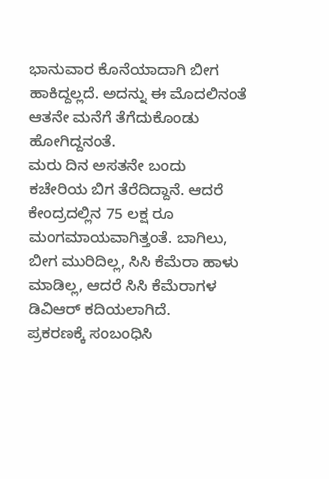ಭಾನುವಾರ ಕೊನೆಯಾದಾಗಿ ಬೀಗ ಹಾಕಿದ್ದಲ್ಲದೆ. ಅದನ್ನು ಈ ಮೊದಲಿನಂತೆ ಆತನೇ ಮನೆಗೆ ತೆಗೆದುಕೊಂಡು ಹೋಗಿದ್ದನಂತೆ.
ಮರು ದಿನ ಅಸತನೇ ಬಂದು  ಕಚೇರಿಯ ಬಿಗ ತೆರೆದಿದ್ದಾನೆ. ಆದರೆ ಕೇಂದ್ರದಲ್ಲಿನ 75 ಲಕ್ಷ ರೂ ಮಂಗಮಾಯವಾಗಿತ್ತಂತೆ. ಬಾಗಿಲು, ಬೀಗ ಮುರಿದಿಲ್ಲ, ಸಿಸಿ ಕೆಮೆರಾ ಹಾಳು ಮಾಡಿಲ್ಲ, ಆದರೆ ಸಿಸಿ ಕೆಮೆರಾಗಳ ಡಿವಿಆರ್ ಕದಿಯಲಾಗಿದೆ.
ಪ್ರಕರಣಕ್ಕೆ ಸಂಬಂಧಿಸಿ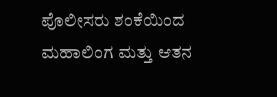ಪೊಲೀಸರು ಶಂಕೆಯಿಂದ ಮಹಾಲಿಂಗ ಮತ್ತು ಆತನ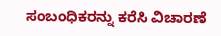ಸಂಬಂಧಿಕರನ್ನು ಕರೆಸಿ ವಿಚಾರಣೆ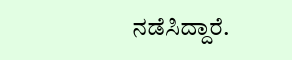ನಡೆಸಿದ್ದಾರೆ.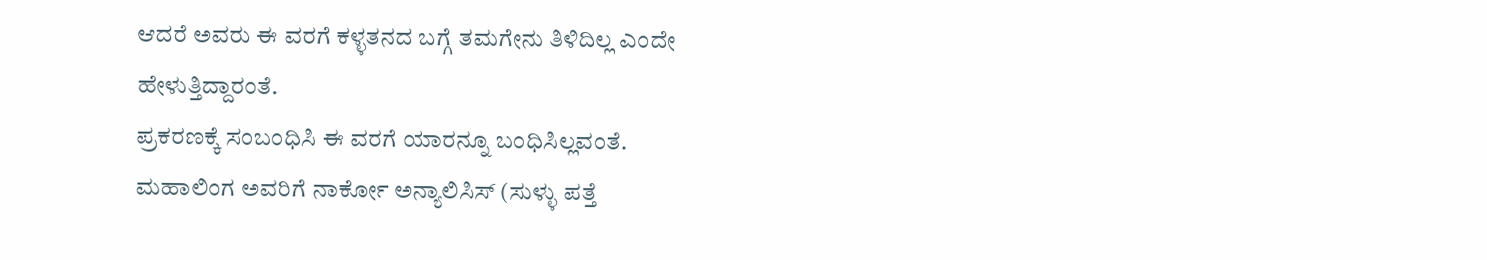ಆದರೆ ಅವರು ಈ ವರಗೆ ಕಳ್ಳತನದ ಬಗ್ಗೆ ತಮಗೇನು ತಿಳಿದಿಲ್ಲ ಎಂದೇ ಹೇಳುತ್ತಿದ್ದಾರಂತೆ.
ಪ್ರಕರಣಕ್ಕೆ ಸಂಬಂಧಿಸಿ ಈ ವರಗೆ ಯಾರನ್ನೂ ಬಂಧಿಸಿಲ್ಲವಂತೆ.
ಮಹಾಲಿಂಗ ಅವರಿಗೆ ನಾರ್ಕೋ ಅನ್ಯಾಲಿಸಿಸ್ (ಸುಳ್ಳು ಪತ್ತೆ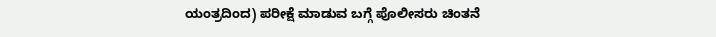ಯಂತ್ರದಿಂದ) ಪರೀಕ್ಷೆ ಮಾಡುವ ಬಗ್ಗೆ ಪೊಲೀಸರು ಚಿಂತನೆ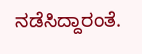ನಡೆಸಿದ್ದಾರಂತೆ.